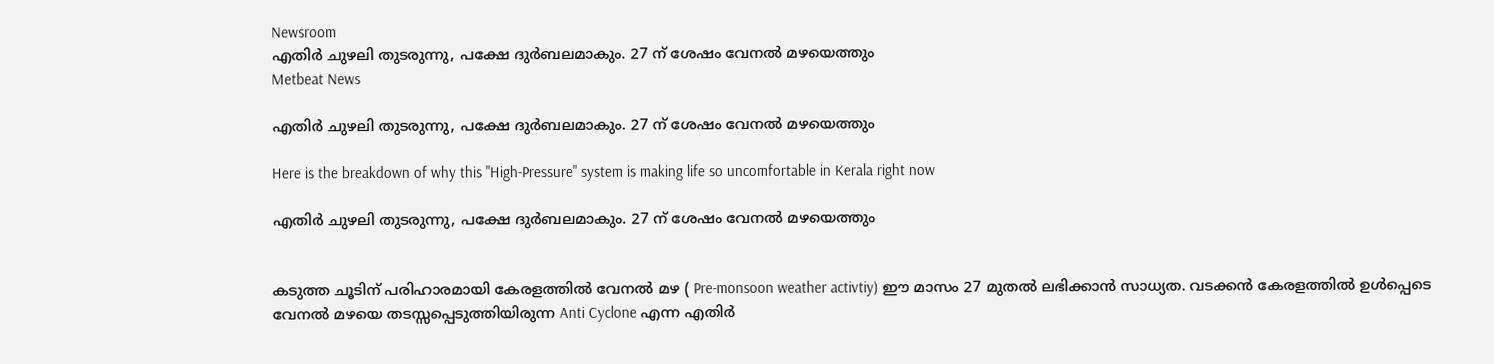Newsroom
എതിര്‍ ചുഴലി തുടരുന്നു, പക്ഷേ ദുര്‍ബലമാകും. 27 ന് ശേഷം വേനല്‍ മഴയെത്തും
Metbeat News

എതിര്‍ ചുഴലി തുടരുന്നു, പക്ഷേ ദുര്‍ബലമാകും. 27 ന് ശേഷം വേനല്‍ മഴയെത്തും

Here is the breakdown of why this "High-Pressure" system is making life so uncomfortable in Kerala right now

എതിര്‍ ചുഴലി തുടരുന്നു, പക്ഷേ ദുര്‍ബലമാകും. 27 ന് ശേഷം വേനല്‍ മഴയെത്തും


കടുത്ത ചൂടിന് പരിഹാരമായി കേരളത്തില്‍ വേനല്‍ മഴ ( Pre-monsoon weather activtiy) ഈ മാസം 27 മുതല്‍ ലഭിക്കാന്‍ സാധ്യത. വടക്കന്‍ കേരളത്തില്‍ ഉള്‍പ്പെടെ വേനല്‍ മഴയെ തടസ്സപ്പെടുത്തിയിരുന്ന Anti Cyclone എന്ന എതിര്‍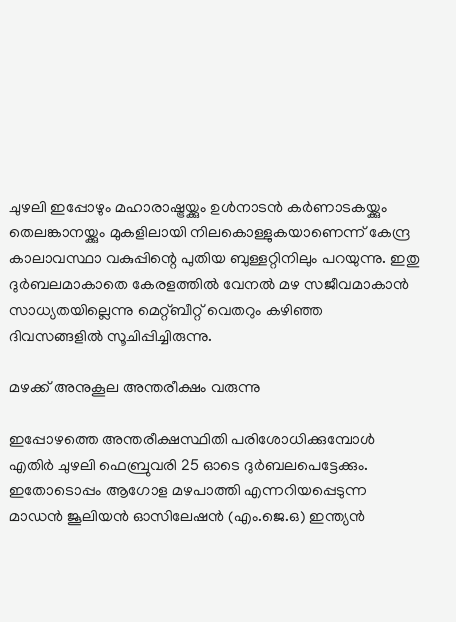ചുഴലി ഇപ്പോഴും മഹാരാഷ്ട്രയ്ക്കും ഉള്‍നാടന്‍ കര്‍ണാടകയ്ക്കും തെലങ്കാനയ്ക്കും മുകളിലായി നിലകൊള്ളുകയാണെന്ന് കേന്ദ്ര കാലാവസ്ഥാ വകുപ്പിന്റെ പുതിയ ബുള്ളറ്റിനിലും പറയുന്നു. ഇതു ദുര്‍ബലമാകാതെ കേരളത്തില്‍ വേനല്‍ മഴ സജീവമാകാന്‍ സാധ്യതയില്ലെന്നു മെറ്റ്ബീറ്റ് വെതറും കഴിഞ്ഞ ദിവസങ്ങളില്‍ സൂചിപ്പിച്ചിരുന്നു.

മഴക്ക് അനുകൂല അന്തരീക്ഷം വരുന്നു

ഇപ്പോഴത്തെ അന്തരീക്ഷസ്ഥിതി പരിശോധിക്കുമ്പോള്‍ എതിര്‍ ചുഴലി ഫെബ്രുവരി 25 ഓടെ ദുര്‍ബലപെട്ടേക്കും. ഇതോടൊപ്പം ആഗോള മഴപാത്തി എന്നറിയപ്പെടുന്ന മാഡന്‍ ജൂലിയന്‍ ഓസിലേഷന്‍ (എം.ജെ.ഒ) ഇന്ത്യന്‍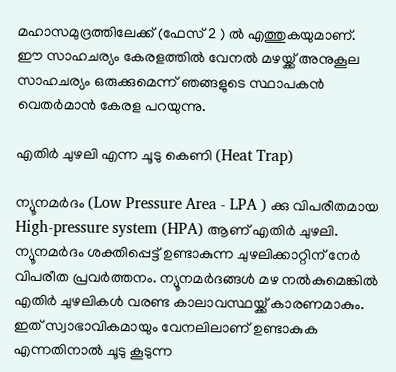മഹാസമുദ്രത്തിലേക്ക് (ഫേസ് 2 ) ല്‍ എത്തുകയുമാണ്. ഈ സാഹചര്യം കേരളത്തില്‍ വേനല്‍ മഴയ്ക്ക് അനുകൂല സാഹചര്യം ഒരുക്കുമെന്ന് ഞങ്ങളുടെ സ്ഥാപകന്‍ വെതര്‍മാന്‍ കേരള പറയുന്നു.

എതിര്‍ ചുഴലി എന്ന ചൂടു കെണി (Heat Trap)

ന്യൂനമര്‍ദം (Low Pressure Area - LPA ) ക്കു വിപരീതമായ High-pressure system (HPA) ആണ് എതിര്‍ ചുഴലി. ന്യൂനമര്‍ദം ശക്തിപ്പെട്ട് ഉണ്ടാകുന്ന ചുഴലിക്കാറ്റിന് നേര്‍ വിപരീത പ്രവര്‍ത്തനം. ന്യൂനമര്‍ദങ്ങള്‍ മഴ നല്‍കുമെങ്കില്‍ എതിര്‍ ചുഴലികള്‍ വരണ്ട കാലാവസ്ഥയ്ക്ക് കാരണമാകും. ഇത് സ്വാഭാവികമായും വേനലിലാണ് ഉണ്ടാകുക എന്നതിനാല്‍ ചൂടു കൂടുന്ന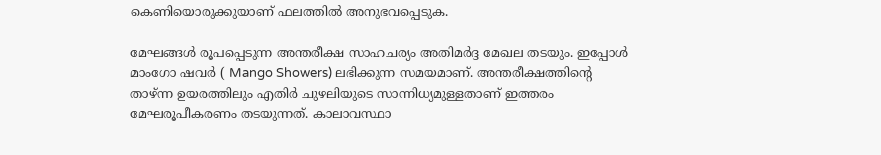കെണിയൊരുക്കുയാണ് ഫലത്തില്‍ അനുഭവപ്പെടുക.

മേഘങ്ങള്‍ രൂപപ്പെടുന്ന അന്തരീക്ഷ സാഹചര്യം അതിമർദ്ദ മേഖല തടയും. ഇപ്പോള്‍ മാംഗോ ഷവര്‍ ( Mango Showers) ലഭിക്കുന്ന സമയമാണ്. അന്തരീക്ഷത്തിന്റെ താഴ്ന്ന ഉയരത്തിലും എതിര്‍ ചുഴലിയുടെ സാന്നിധ്യമുള്ളതാണ് ഇത്തരം മേഘരൂപീകരണം തടയുന്നത്. കാലാവസ്ഥാ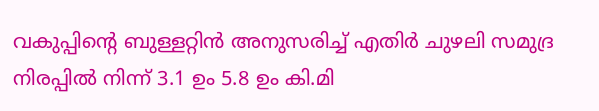വകുപ്പിന്റെ ബുള്ളറ്റിന്‍ അനുസരിച്ച് എതിര്‍ ചുഴലി സമുദ്ര നിരപ്പില്‍ നിന്ന് 3.1 ഉം 5.8 ഉം കി.മി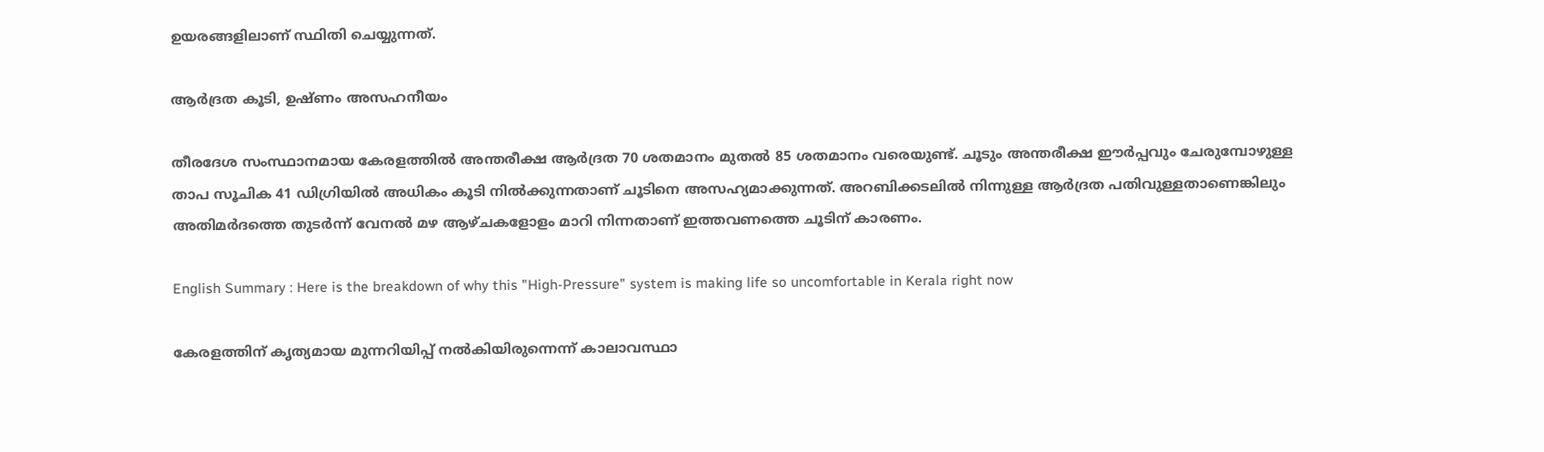ഉയരങ്ങളിലാണ് സ്ഥിതി ചെയ്യുന്നത്.

ആര്‍ദ്രത കൂടി, ഉഷ്ണം അസഹനീയം

തീരദേശ സംസ്ഥാനമായ കേരളത്തില്‍ അന്തരീക്ഷ ആര്‍ദ്രത 70 ശതമാനം മുതല്‍ 85 ശതമാനം വരെയുണ്ട്. ചൂടും അന്തരീക്ഷ ഈര്‍പ്പവും ചേരുമ്പോഴുള്ള താപ സൂചിക 41 ഡിഗ്രിയില്‍ അധികം കൂടി നില്‍ക്കുന്നതാണ് ചൂടിനെ അസഹ്യമാക്കുന്നത്. അറബിക്കടലില്‍ നിന്നുള്ള ആര്‍ദ്രത പതിവുള്ളതാണെങ്കിലും അതിമര്‍ദത്തെ തുടര്‍ന്ന് വേനല്‍ മഴ ആഴ്ചകളോളം മാറി നിന്നതാണ് ഇത്തവണത്തെ ചൂടിന് കാരണം.

English Summary : Here is the breakdown of why this "High-Pressure" system is making life so uncomfortable in Kerala right now

കേരളത്തിന് കൃത്യമായ മുന്നറിയിപ്പ് നൽകിയിരുന്നെന്ന് കാലാവസ്ഥാ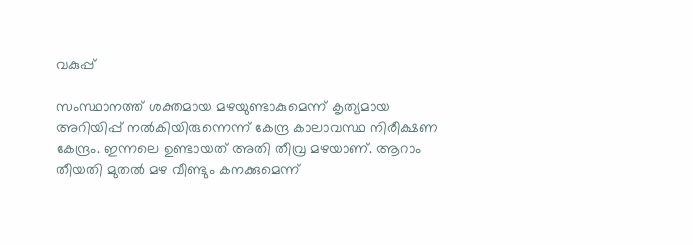വകുപ്പ്

സംസ്ഥാനത്ത് ശക്തമായ മഴയുണ്ടാകുമെന്ന് കൃത്യമായ അറിയിപ്പ് നൽകിയിരുന്നെന്ന് കേന്ദ്ര കാലാവസ്ഥ നിരീക്ഷണ കേന്ദ്രം. ഇന്നലെ ഉണ്ടായത് അതി തീവ്ര മഴയാണ്. ആറാം തീയതി മുതൽ മഴ വീണ്ടും കനക്കുമെന്ന്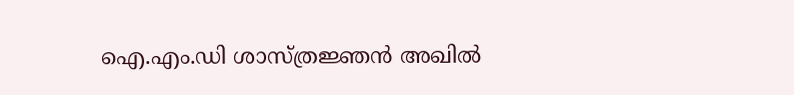ഐ.എം.ഡി ശാസ്ത്രജ്ഞൻ അഖിൽ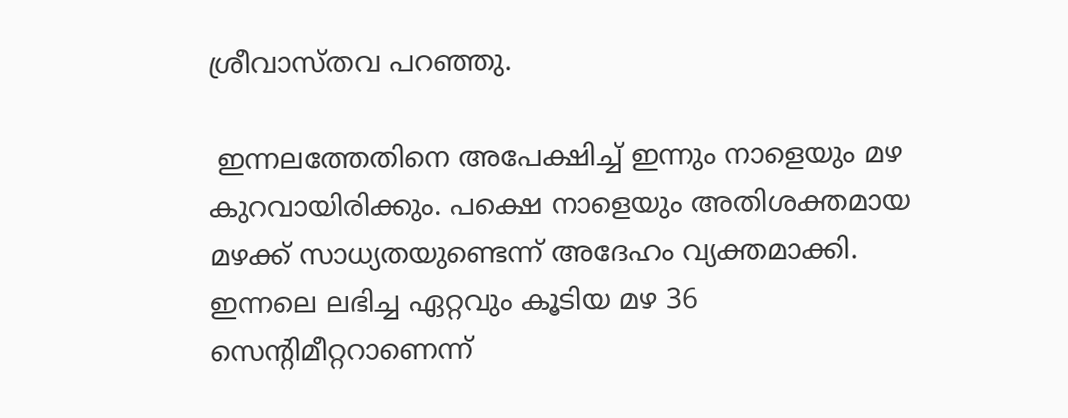ശ്രീവാസ്തവ പറഞ്ഞു.

 ഇന്നലത്തേതിനെ അപേക്ഷിച്ച് ഇന്നും നാളെയും മഴ കുറവായിരിക്കും. പക്ഷെ നാളെയും അതിശക്തമായ മഴക്ക് സാധ്യതയുണ്ടെന്ന് അദേഹം വ്യക്തമാക്കി. ഇന്നലെ ലഭിച്ച ഏറ്റവും കൂടിയ മഴ 36 സെൻ്റിമീറ്ററാണെന്ന്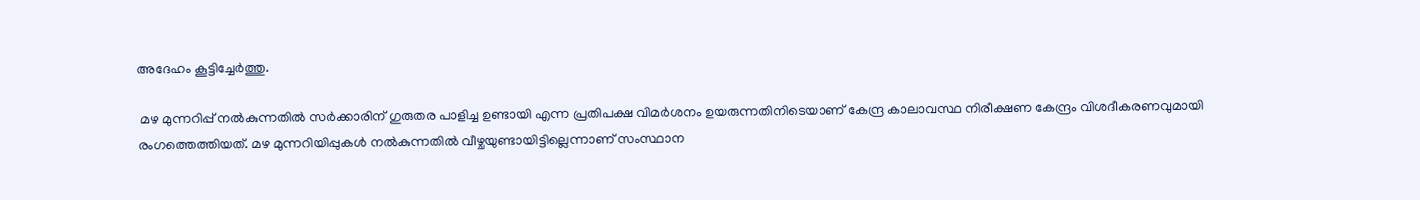അദേഹം കൂട്ടിച്ചേർത്തു.

 മഴ മുന്നറിപ്പ് നൽകുന്നതിൽ സർക്കാരിന് ഗുരുതര പാളിച്ച ഉണ്ടായി എന്ന പ്രതിപക്ഷ വിമർശനം ഉയരുന്നതിനിടെയാണ് കേന്ദ്ര കാലാവസ്ഥ നിരീക്ഷണ കേന്ദ്രം വിശദീകരണവുമായി രംഗത്തെത്തിയത്. മഴ മുന്നറിയിപ്പുകള്‍ നല്‍കുന്നതില്‍ വീഴ്ചയുണ്ടായിട്ടില്ലെന്നാണ് സംസ്ഥാന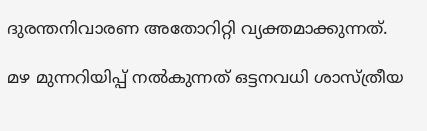ദുരന്തനിവാരണ അതോറിറ്റി വ്യക്തമാക്കുന്നത്.

മഴ മുന്നറിയിപ്പ് നല്‍കുന്നത് ഒട്ടനവധി ശാസ്ത്രീയ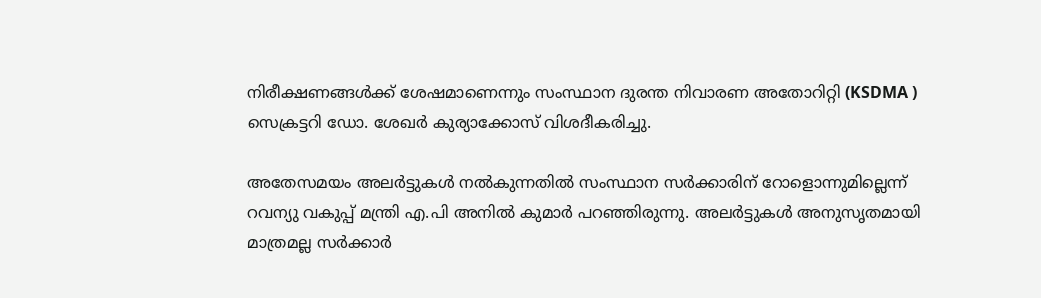നിരീക്ഷണങ്ങള്‍ക്ക് ശേഷമാണെന്നും സംസ്ഥാന ദുരന്ത നിവാരണ അതോറിറ്റി (KSDMA ) സെക്രട്ടറി ഡോ. ശേഖര്‍ കുര്യാക്കോസ് വിശദീകരിച്ചു.

അതേസമയം അലര്‍ട്ടുകള്‍ നല്‍കുന്നതില്‍ സംസ്ഥാന സര്‍ക്കാരിന് റോളൊന്നുമില്ലെന്ന് റവന്യു വകുപ്പ് മന്ത്രി എ.പി അനില്‍ കുമാര്‍ പറഞ്ഞിരുന്നു. അലര്‍ട്ടുകള്‍ അനുസൃതമായി മാത്രമല്ല സര്‍ക്കാര്‍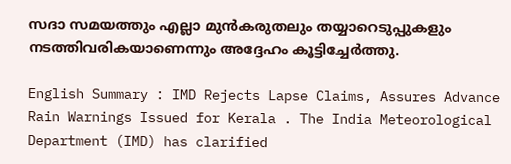സദാ സമയത്തും എല്ലാ മുന്‍കരുതലും തയ്യാറെടുപ്പുകളും നടത്തിവരികയാണെന്നും അദ്ദേഹം കൂട്ടിച്ചേർത്തു.

English Summary : IMD Rejects Lapse Claims, Assures Advance Rain Warnings Issued for Kerala . The India Meteorological Department (IMD) has clarified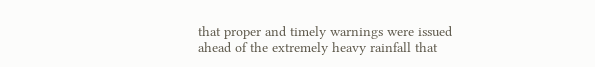that proper and timely warnings were issued ahead of the extremely heavy rainfall that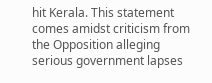hit Kerala. This statement comes amidst criticism from the Opposition alleging serious government lapses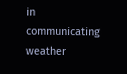in communicating weather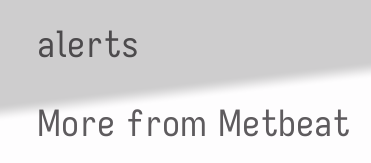alerts

More from Metbeat